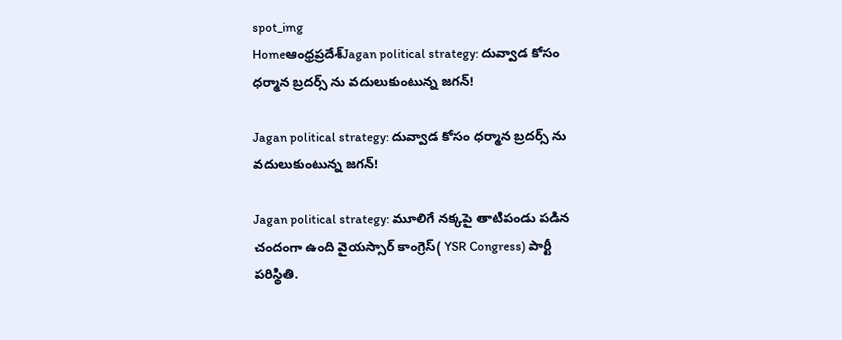spot_img
Homeఆంధ్రప్రదేశ్‌Jagan political strategy: దువ్వాడ కోసం ధర్మాన బ్రదర్స్ ను వదులుకుంటున్న జగన్!

Jagan political strategy: దువ్వాడ కోసం ధర్మాన బ్రదర్స్ ను వదులుకుంటున్న జగన్!

Jagan political strategy: మూలిగే నక్కపై తాటిపండు పడిన చందంగా ఉంది వైయస్సార్ కాంగ్రెస్( YSR Congress) పార్టీ పరిస్థితి.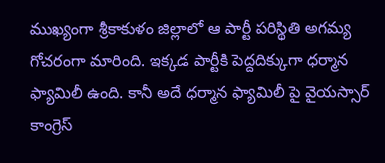ముఖ్యంగా శ్రీకాకుళం జిల్లాలో ఆ పార్టీ పరిస్థితి అగమ్య గోచరంగా మారింది. ఇక్కడ పార్టీకి పెద్దదిక్కుగా ధర్మాన ఫ్యామిలీ ఉంది. కానీ అదే ధర్మాన ఫ్యామిలీ పై వైయస్సార్ కాంగ్రెస్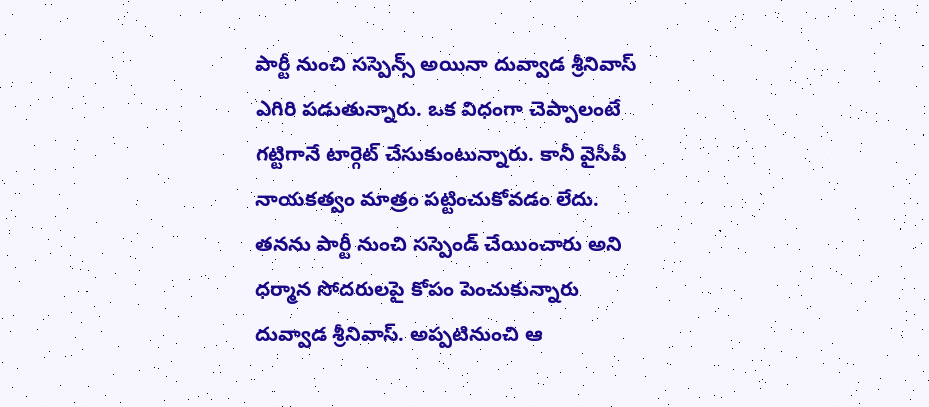పార్టీ నుంచి సస్పెన్స్ అయినా దువ్వాడ శ్రీనివాస్ ఎగిరి పడుతున్నారు. ఒక విధంగా చెప్పాలంటే గట్టిగానే టార్గెట్ చేసుకుంటున్నారు. కానీ వైసీపీ నాయకత్వం మాత్రం పట్టించుకోవడం లేదు. తనను పార్టీ నుంచి సస్పెండ్ చేయించారు అని ధర్మాన సోదరులపై కోపం పెంచుకున్నారు దువ్వాడ శ్రీనివాస్. అప్పటినుంచి ఆ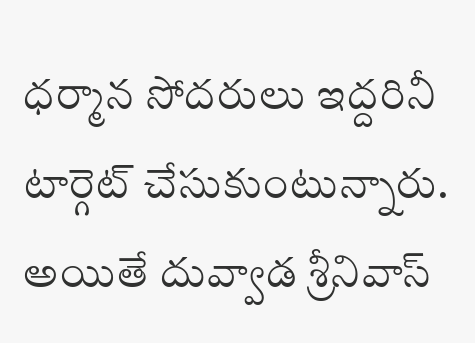ధర్మాన సోదరులు ఇద్దరినీ టార్గెట్ చేసుకుంటున్నారు. అయితే దువ్వాడ శ్రీనివాస్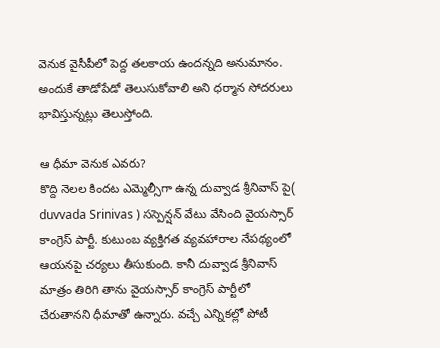వెనుక వైసీపీలో పెద్ద తలకాయ ఉందన్నది అనుమానం. అందుకే తాడోపేడో తెలుసుకోవాలి అని ధర్మాన సోదరులు భావిస్తున్నట్లు తెలుస్తోంది.

ఆ ధీమా వెనుక ఎవరు?
కొద్ది నెలల కిందట ఎమ్మెల్సీగా ఉన్న దువ్వాడ శ్రీనివాస్ పై( duvvada Srinivas ) సస్పెన్షన్ వేటు వేసింది వైయస్సార్ కాంగ్రెస్ పార్టీ. కుటుంబ వ్యక్తిగత వ్యవహారాల నేపథ్యంలో ఆయనపై చర్యలు తీసుకుంది. కానీ దువ్వాడ శ్రీనివాస్ మాత్రం తిరిగి తాను వైయస్సార్ కాంగ్రెస్ పార్టీలో చేరుతానని ధీమాతో ఉన్నారు. వచ్చే ఎన్నికల్లో పోటీ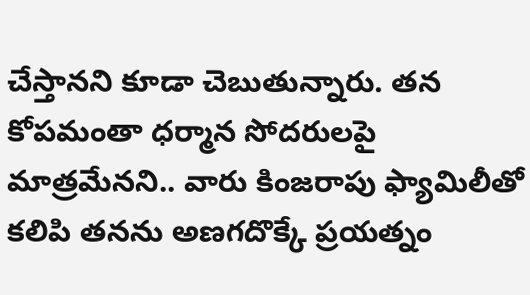చేస్తానని కూడా చెబుతున్నారు. తన కోపమంతా ధర్మాన సోదరులపై మాత్రమేనని.. వారు కింజరాపు ఫ్యామిలీతో కలిపి తనను అణగదొక్కే ప్రయత్నం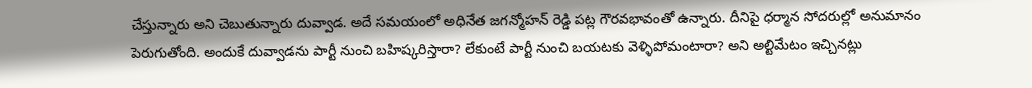చేస్తున్నారు అని చెబుతున్నారు దువ్వాడ. అదే సమయంలో అధినేత జగన్మోహన్ రెడ్డి పట్ల గౌరవభావంతో ఉన్నారు. దీనిపై ధర్మాన సోదరుల్లో అనుమానం పెరుగుతోంది. అందుకే దువ్వాడను పార్టీ నుంచి బహిష్కరిస్తారా? లేకుంటే పార్టీ నుంచి బయటకు వెళ్ళిపోమంటారా? అని అల్టిమేటం ఇచ్చినట్లు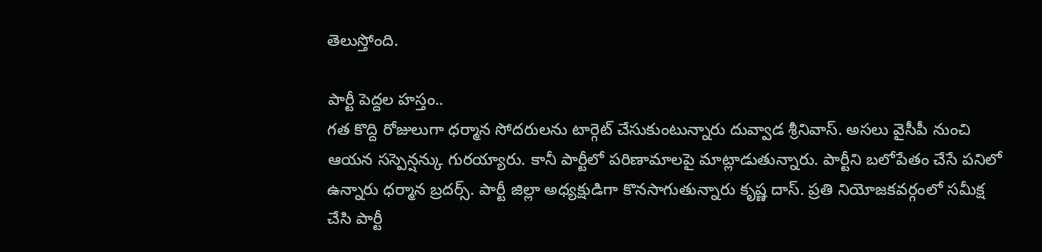తెలుస్తోంది.

పార్టీ పెద్దల హస్తం..
గత కొద్ది రోజులుగా ధర్మాన సోదరులను టార్గెట్ చేసుకుంటున్నారు దువ్వాడ శ్రీనివాస్. అసలు వైసీపీ నుంచి ఆయన సస్పెన్షన్కు గురయ్యారు. కానీ పార్టీలో పరిణామాలపై మాట్లాడుతున్నారు. పార్టీని బలోపేతం చేసే పనిలో ఉన్నారు ధర్మాన బ్రదర్స్. పార్టీ జిల్లా అధ్యక్షుడిగా కొనసాగుతున్నారు కృష్ణ దాస్. ప్రతి నియోజకవర్గంలో సమీక్ష చేసి పార్టీ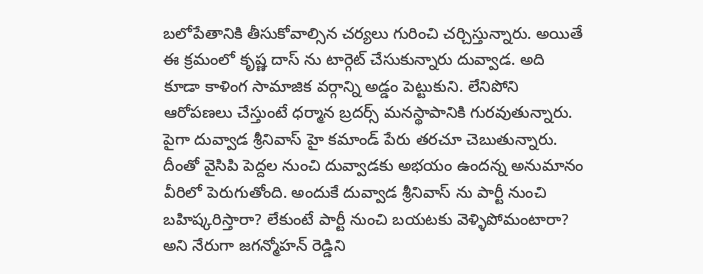బలోపేతానికి తీసుకోవాల్సిన చర్యలు గురించి చర్చిస్తున్నారు. అయితే ఈ క్రమంలో కృష్ణ దాస్ ను టార్గెట్ చేసుకున్నారు దువ్వాడ. అది కూడా కాళింగ సామాజిక వర్గాన్ని అడ్డం పెట్టుకుని. లేనిపోని ఆరోపణలు చేస్తుంటే ధర్మాన బ్రదర్స్ మనస్థాపానికి గురవుతున్నారు. పైగా దువ్వాడ శ్రీనివాస్ హై కమాండ్ పేరు తరచూ చెబుతున్నారు. దీంతో వైసిపి పెద్దల నుంచి దువ్వాడకు అభయం ఉందన్న అనుమానం వీరిలో పెరుగుతోంది. అందుకే దువ్వాడ శ్రీనివాస్ ను పార్టీ నుంచి బహిష్కరిస్తారా? లేకుంటే పార్టీ నుంచి బయటకు వెళ్ళిపోమంటారా? అని నేరుగా జగన్మోహన్ రెడ్డిని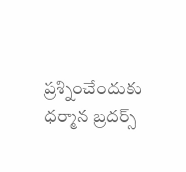ప్రశ్నించేందుకు ధర్మాన బ్రదర్స్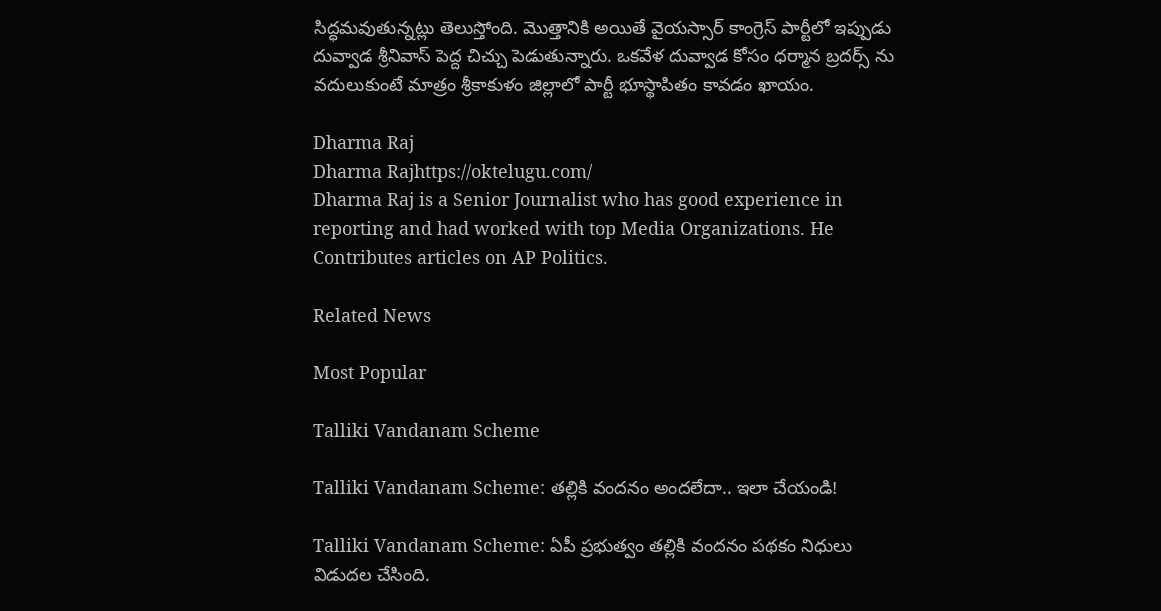సిద్ధమవుతున్నట్లు తెలుస్తోంది. మొత్తానికి అయితే వైయస్సార్ కాంగ్రెస్ పార్టీలో ఇప్పుడు దువ్వాడ శ్రీనివాస్ పెద్ద చిచ్చు పెడుతున్నారు. ఒకవేళ దువ్వాడ కోసం ధర్మాన బ్రదర్స్ ను వదులుకుంటే మాత్రం శ్రీకాకుళం జిల్లాలో పార్టీ భూస్థాపితం కావడం ఖాయం.

Dharma Raj
Dharma Rajhttps://oktelugu.com/
Dharma Raj is a Senior Journalist who has good experience in reporting and had worked with top Media Organizations. He Contributes articles on AP Politics.

Related News

Most Popular

Talliki Vandanam Scheme

Talliki Vandanam Scheme: తల్లికి వందనం అందలేదా.. ఇలా చేయండి!

Talliki Vandanam Scheme: ఏపీ ప్రభుత్వం తల్లికి వందనం పథకం నిధులు విడుదల చేసింది.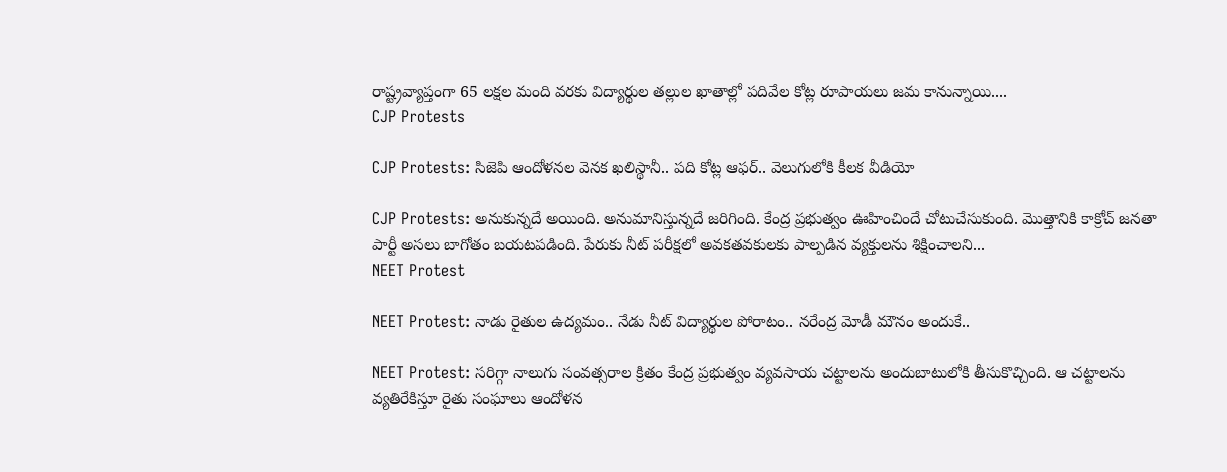రాష్ట్రవ్యాప్తంగా 65 లక్షల మంది వరకు విద్యార్థుల తల్లుల ఖాతాల్లో పదివేల కోట్ల రూపాయలు జమ కానున్నాయి....
CJP Protests

CJP Protests: సిజెపి ఆందోళనల వెనక ఖలిస్థానీ.. పది కోట్ల ఆఫర్.. వెలుగులోకి కీలక వీడియో

CJP Protests: అనుకున్నదే అయింది. అనుమానిస్తున్నదే జరిగింది. కేంద్ర ప్రభుత్వం ఊహించిందే చోటుచేసుకుంది. మొత్తానికి కాక్రోచ్ జనతా పార్టీ అసలు బాగోతం బయటపడింది. పేరుకు నీట్ పరీక్షలో అవకతవకులకు పాల్పడిన వ్యక్తులను శిక్షించాలని...
NEET Protest

NEET Protest: నాడు రైతుల ఉద్యమం.. నేడు నీట్ విద్యార్థుల పోరాటం.. నరేంద్ర మోడీ మౌనం అందుకే..

NEET Protest: సరిగ్గా నాలుగు సంవత్సరాల క్రితం కేంద్ర ప్రభుత్వం వ్యవసాయ చట్టాలను అందుబాటులోకి తీసుకొచ్చింది. ఆ చట్టాలను వ్యతిరేకిస్తూ రైతు సంఘాలు ఆందోళన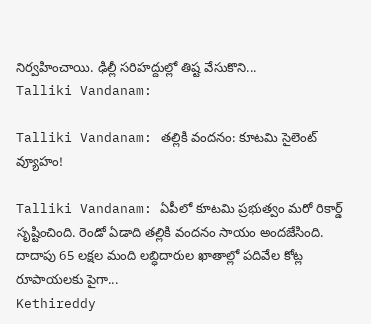నిర్వహించాయి. ఢిల్లీ సరిహద్దుల్లో తిష్ట వేసుకొని...
Talliki Vandanam:

Talliki Vandanam: తల్లికి వందనం: కూటమి సైలెంట్ వ్యూహం!

Talliki Vandanam: ఏపీలో కూటమి ప్రభుత్వం మరో రికార్డ్ సృష్టించింది. రెండో ఏడాది తల్లికి వందనం సాయం అందజేసింది. దాదాపు 65 లక్షల మంది లబ్ధిదారుల ఖాతాల్లో పదివేల కోట్ల రూపాయలకు పైగా...
Kethireddy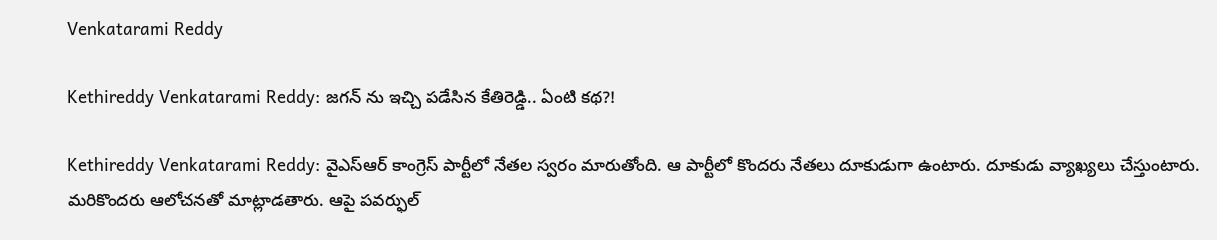Venkatarami Reddy

Kethireddy Venkatarami Reddy: జగన్ ను ఇచ్చి పడేసిన కేతిరెడ్డి.. ఏంటి కథ?!

Kethireddy Venkatarami Reddy: వైఎస్ఆర్ కాంగ్రెస్ పార్టీలో నేతల స్వరం మారుతోంది. ఆ పార్టీలో కొందరు నేతలు దూకుడుగా ఉంటారు. దూకుడు వ్యాఖ్యలు చేస్తుంటారు. మరికొందరు ఆలోచనతో మాట్లాడతారు. ఆపై పవర్ఫుల్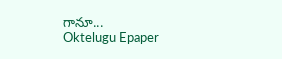గానూ...
Oktelugu Epaper